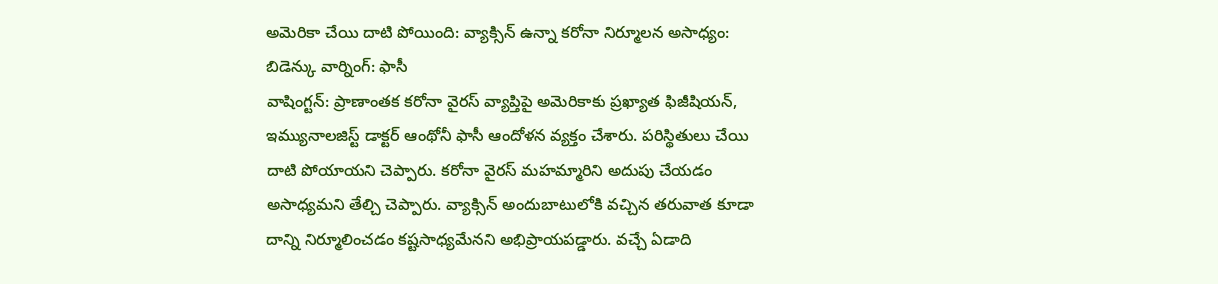అమెరికా చేయి దాటి పోయింది: వ్యాక్సిన్ ఉన్నా కరోనా నిర్మూలన అసాధ్యం: బిడెన్కు వార్నింగ్: ఫాసీ
వాషింగ్టన్: ప్రాణాంతక కరోనా వైరస్ వ్యాప్తిపై అమెరికాకు ప్రఖ్యాత ఫిజీషియన్, ఇమ్యునాలజిస్ట్ డాక్టర్ ఆంథోనీ ఫాసీ ఆందోళన వ్యక్తం చేశారు. పరిస్థితులు చేయి దాటి పోయాయని చెప్పారు. కరోనా వైరస్ మహమ్మారిని అదుపు చేయడం అసాధ్యమని తేల్చి చెప్పారు. వ్యాక్సిన్ అందుబాటులోకి వచ్చిన తరువాత కూడా దాన్ని నిర్మూలించడం కష్టసాధ్యమేనని అభిప్రాయపడ్డారు. వచ్చే ఏడాది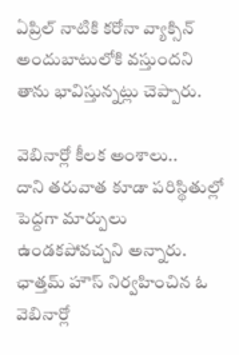ఏప్రిల్ నాటికి కరోనా వ్యాక్సిన్ అందుబాటులోకి వస్తుందని తాను భావిస్తున్నట్లు చెప్పారు.

వెబినార్లో కీలక అంశాలు..
దాని తరువాత కూడా పరిస్థితుల్లో పెద్దగా మార్పులు ఉండకపోవచ్చని అన్నారు. ఛాత్తమ్ హౌస్ నిర్వహించిన ఓ వెబినార్లో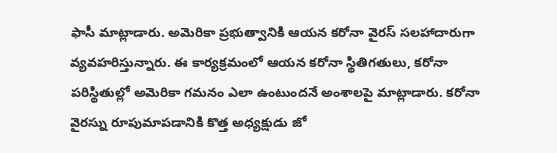ఫాసీ మాట్లాడారు. అమెరికా ప్రభుత్వానికి ఆయన కరోనా వైరస్ సలహాదారుగా వ్యవహరిస్తున్నారు. ఈ కార్యక్రమంలో ఆయన కరోనా స్థితిగతులు, కరోనా పరిస్థితుల్లో అమెరికా గమనం ఎలా ఉంటుందనే అంశాలపై మాట్లాడారు. కరోనా వైరస్ను రూపుమాపడానికి కొత్త అధ్యక్షుడు జో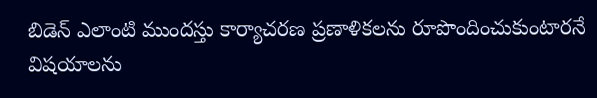బిడెన్ ఎలాంటి ముందస్తు కార్యాచరణ ప్రణాళికలను రూపొందించుకుంటారనే విషయాలను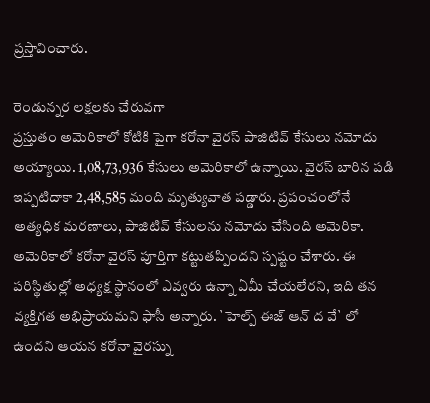ప్రస్తావించారు.

రెండున్నర లక్షలకు చేరువగా
ప్రస్తుతం అమెరికాలో కోటికి పైగా కరోనా వైరస్ పాజిటివ్ కేసులు నమోదు అయ్యాయి. 1,08,73,936 కేసులు అమెరికాలో ఉన్నాయి. వైరస్ బారిన పడి ఇప్పటిదాకా 2,48,585 మంది మృత్యువాత పడ్డారు. ప్రపంచంలోనే అత్యధిక మరణాలు, పాజిటివ్ కేసులను నమోదు చేసింది అమెరికా. అమెరికాలో కరోనా వైరస్ పూర్తిగా కట్టుతప్పిందని స్పష్టం చేశారు. ఈ పరిస్థితుల్లో అధ్యక్ష స్థానంలో ఎవ్వరు ఉన్నా ఏమీ చేయలేరని, ఇది తన వ్యక్తిగత అభిప్రాయమని ఫాసీ అన్నారు. `హెల్ప్ ఈజ్ ఆన్ ద వే` లో ఉందని ఆయన కరోనా వైరస్ను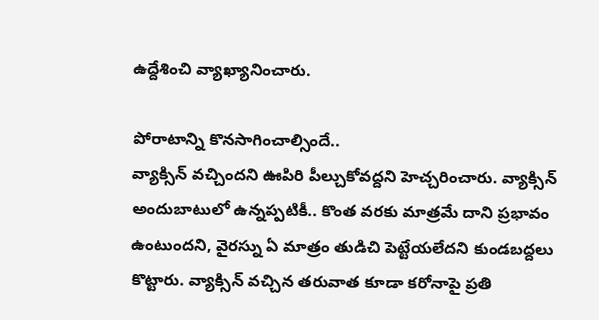ఉద్దేశించి వ్యాఖ్యానించారు.

పోరాటాన్ని కొనసాగించాల్సిందే..
వ్యాక్సిన్ వచ్చిందని ఊపిరి పీల్చుకోవద్దని హెచ్చరించారు. వ్యాక్సిన్ అందుబాటులో ఉన్నప్పటికీ.. కొంత వరకు మాత్రమే దాని ప్రభావం ఉంటుందని, వైరస్ను ఏ మాత్రం తుడిచి పెట్టేయలేదని కుండబద్దలు కొట్టారు. వ్యాక్సిన్ వచ్చిన తరువాత కూడా కరోనాపై ప్రతి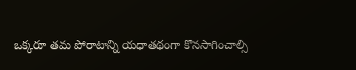ఒక్కరూ తమ పోరాటాన్ని యధాతథంగా కొనసాగించాల్సి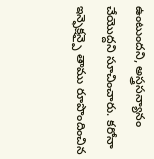ఉంటుందని, అస్త్రసన్యానం చేయొద్దని సూచించారు. కరోనా ఇన్ఫెక్షన్పై తాము రూపొందించిన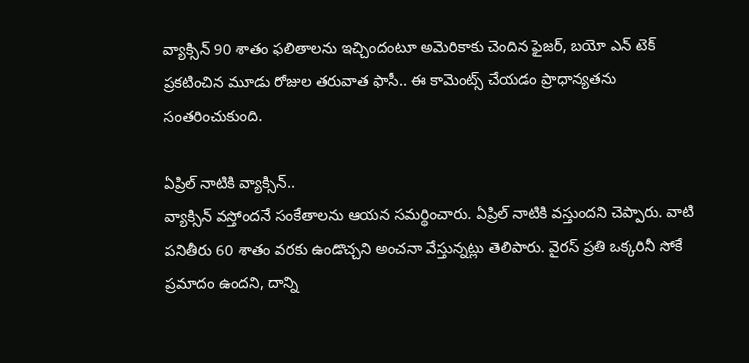వ్యాక్సిన్ 90 శాతం ఫలితాలను ఇచ్చిందంటూ అమెరికాకు చెందిన ఫైజర్, బయో ఎన్ టెక్ ప్రకటించిన మూడు రోజుల తరువాత ఫాసీ.. ఈ కామెంట్స్ చేయడం ప్రాధాన్యతను సంతరించుకుంది.

ఏప్రిల్ నాటికి వ్యాక్సిన్..
వ్యాక్సిన్ వస్తోందనే సంకేతాలను ఆయన సమర్థించారు. ఏప్రిల్ నాటికి వస్తుందని చెప్పారు. వాటి పనితీరు 60 శాతం వరకు ఉండొచ్చని అంచనా వేస్తున్నట్లు తెలిపారు. వైరస్ ప్రతి ఒక్కరినీ సోకే ప్రమాదం ఉందని, దాన్ని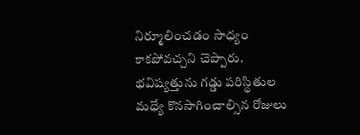నిర్మూలించడం సాధ్యం కాకపోవచ్చని చెప్పారు. భవిష్యత్తును గడ్డు పరిస్థితుల మధ్యే కొనసాగించాల్సిన రోజులు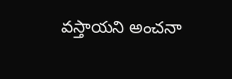వస్తాయని అంచనా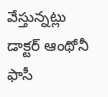వేస్తున్నట్లు డాక్టర్ ఆంథోనీ ఫాసీ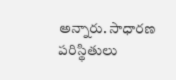అన్నారు. సాధారణ పరిస్థితులు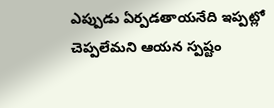ఎప్పుడు ఏర్పడతాయనేది ఇప్పట్లో చెప్పలేమని ఆయన స్పష్టం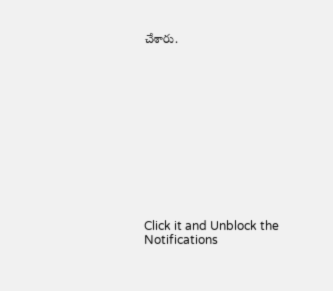చేశారు.












Click it and Unblock the Notifications